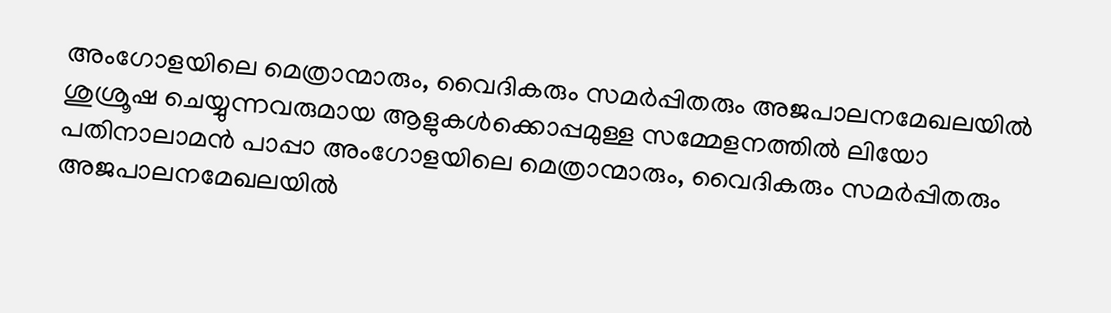അംഗോളയിലെ മെത്രാന്മാരും, വൈദികരും സമർപ്പിതരും അജപാലനമേഖലയിൽ ശുശ്രൂഷ ചെയ്യുന്നവരുമായ ആളുകൾക്കൊപ്പമുള്ള സമ്മേളനത്തിൽ ലിയോ പതിനാലാമൻ പാപ്പാ അംഗോളയിലെ മെത്രാന്മാരും, വൈദികരും സമർപ്പിതരും അജപാലനമേഖലയിൽ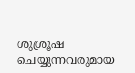ശുശ്രൂഷ ചെയ്യുന്നവരുമായ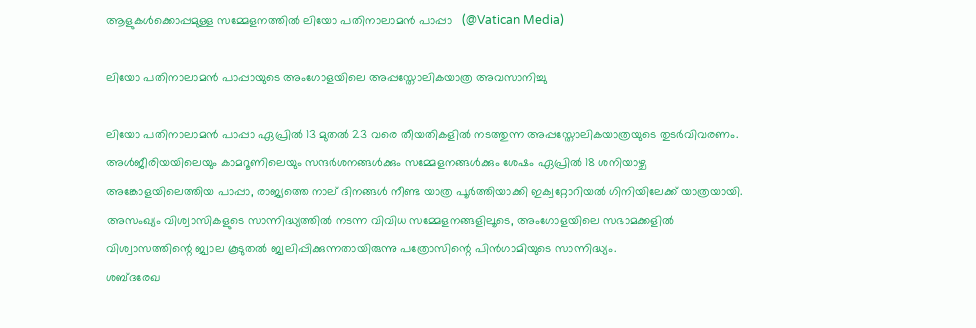ആളുകൾക്കൊപ്പമുള്ള സമ്മേളനത്തിൽ ലിയോ പതിനാലാമൻ പാപ്പാ   (@Vatican Media)

ലിയോ പതിനാലാമൻ പാപ്പായുടെ അംഗോളയിലെ അപ്പസ്തോലികയാത്ര അവസാനിച്ചു

ലിയോ പതിനാലാമൻ പാപ്പാ ഏപ്രിൽ 13 മുതൽ 23 വരെ തീയതികളിൽ നടത്തുന്ന അപ്പസ്തോലികയാത്രയുടെ തുടർവിവരണം. അൾജീരിയയിലെയും കാമറൂണിലെയും സന്ദർശനങ്ങൾക്കും സമ്മേളനങ്ങൾക്കും ശേഷം ഏപ്രിൽ 18 ശനിയാഴ്ച അങ്കോളയിലെത്തിയ പാപ്പാ, രാജ്യത്തെ നാല് ദിനങ്ങൾ നീണ്ട യാത്ര പൂർത്തിയാക്കി ഇക്വറ്റോറിയൽ ഗിനിയിലേക്ക് യാത്രയായി. അസംഖ്യം വിശ്വാസികളുടെ സാന്നിദ്ധ്യത്തിൽ നടന്ന വിവിധ സമ്മേളനങ്ങളിലൂടെ, അംഗോളയിലെ സഭാമക്കളിൽ വിശ്വാസത്തിന്റെ ജ്വാല കൂടുതൽ ജ്വലിപ്പിക്കുന്നതായിരുന്നു പത്രോസിന്റെ പിൻഗാമിയുടെ സാന്നിദ്ധ്യം.
ശബ്ദരേഖ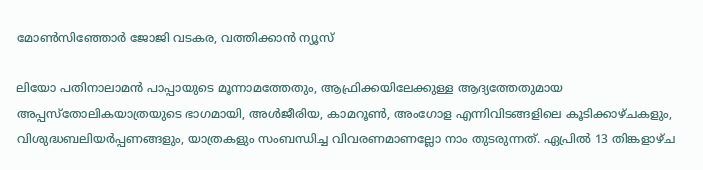മോൺസിഞ്ഞോർ ജോജി വടകര, വത്തിക്കാന്‍ ന്യൂസ്

ലിയോ പതിനാലാമൻ പാപ്പായുടെ മൂന്നാമത്തേതും, ആഫ്രിക്കയിലേക്കുള്ള ആദ്യത്തേതുമായ അപ്പസ്തോലികയാത്രയുടെ ഭാഗമായി, അൾജീരിയ, കാമറൂൺ, അംഗോള എന്നിവിടങ്ങളിലെ കൂടിക്കാഴ്ചകളും, വിശുദ്ധബലിയർപ്പണങ്ങളും, യാത്രകളും സംബന്ധിച്ച വിവരണമാണല്ലോ നാം തുടരുന്നത്. ഏപ്രിൽ 13 തിങ്കളാഴ്ച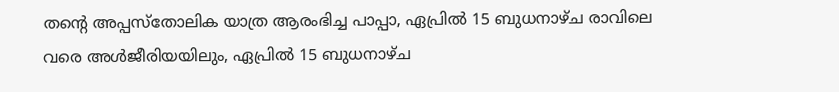തന്റെ അപ്പസ്തോലിക യാത്ര ആരംഭിച്ച പാപ്പാ, ഏപ്രിൽ 15 ബുധനാഴ്ച രാവിലെ വരെ അൾജീരിയയിലും, ഏപ്രിൽ 15 ബുധനാഴ്ച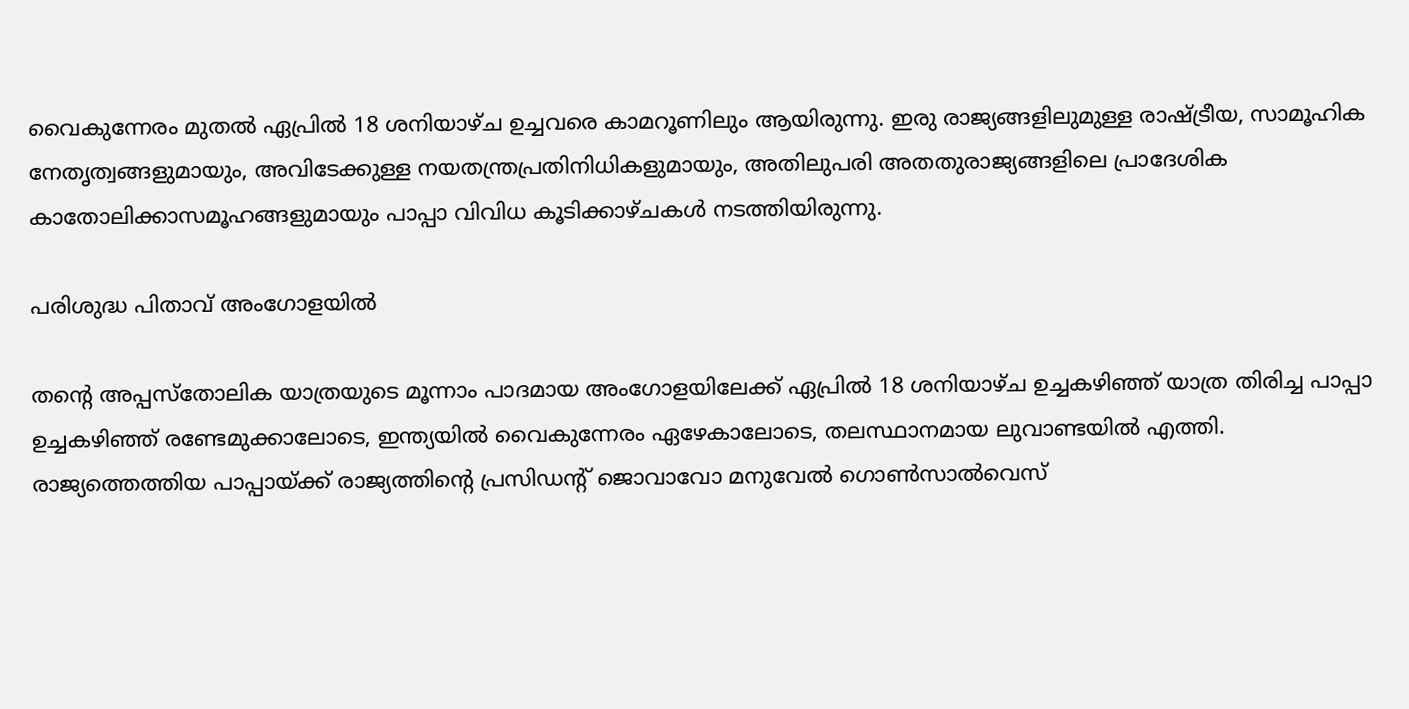വൈകുന്നേരം മുതൽ ഏപ്രിൽ 18 ശനിയാഴ്ച ഉച്ചവരെ കാമറൂണിലും ആയിരുന്നു. ഇരു രാജ്യങ്ങളിലുമുള്ള രാഷ്ട്രീയ, സാമൂഹിക നേതൃത്വങ്ങളുമായും, അവിടേക്കുള്ള നയതന്ത്രപ്രതിനിധികളുമായും, അതിലുപരി അതതുരാജ്യങ്ങളിലെ പ്രാദേശിക കാതോലിക്കാസമൂഹങ്ങളുമായും പാപ്പാ വിവിധ കൂടിക്കാഴ്ചകൾ നടത്തിയിരുന്നു.

പരിശുദ്ധ പിതാവ് അംഗോളയിൽ

തന്റെ അപ്പസ്തോലിക യാത്രയുടെ മൂന്നാം പാദമായ അംഗോളയിലേക്ക് ഏപ്രിൽ 18 ശനിയാഴ്ച ഉച്ചകഴിഞ്ഞ് യാത്ര തിരിച്ച പാപ്പാ ഉച്ചകഴിഞ്ഞ് രണ്ടേമുക്കാലോടെ, ഇന്ത്യയിൽ വൈകുന്നേരം ഏഴേകാലോടെ, തലസ്ഥാനമായ ലുവാണ്ടയിൽ എത്തി. രാജ്യത്തെത്തിയ പാപ്പായ്ക്ക് രാജ്യത്തിന്റെ പ്രസിഡന്‍റ് ജൊവാവോ മനുവേൽ ഗൊൺസാൽവെസ്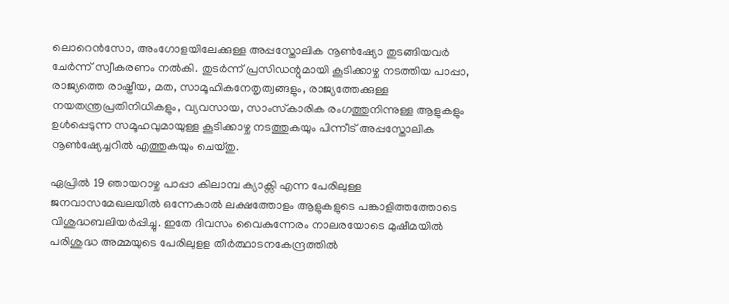ലൊറെൻസോ, അംഗോളയിലേക്കുള്ള അപ്പസ്തോലിക നൂൺഷ്യോ തുടങ്ങിയവർ ചേർന്ന് സ്വീകരണം നൽകി. തുടർന്ന് പ്രസിഡന്റുമായി കൂടിക്കാഴ്ച നടത്തിയ പാപ്പാ, രാജ്യത്തെ രാഷ്ട്രീയ, മത, സാമൂഹികനേതൃത്വങ്ങളും, രാജ്യത്തേക്കുള്ള നയതന്ത്രപ്രതിനിധികളും, വ്യവസായ, സാംസ്‌കാരിക രംഗത്തുനിന്നുള്ള ആളുകളും ഉൾപ്പെടുന്ന സമൂഹവുമായുള്ള കൂടിക്കാഴ്ച നടത്തുകയും പിന്നീട് അപ്പസ്തോലിക നൂൺഷ്യേച്ചറിൽ എത്തുകയും ചെയ്തു.

ഏപ്രിൽ 19 ഞായറാഴ്ച പാപ്പാ കിലാമ്പ ക്യാക്സി എന്ന പേരിലുള്ള ജനവാസമേഖലയിൽ ഒന്നേകാൽ ലക്ഷത്തോളം ആളുകളുടെ പങ്കാളിത്തത്തോടെ വിശുദ്ധബലിയർപ്പിച്ചു. ഇതേ ദിവസം വൈകുന്നേരം നാലരയോടെ മുഷീമയിൽ പരിശുദ്ധ അമ്മയുടെ പേരിലുളള തീർത്ഥാടനകേന്ദ്രത്തിൽ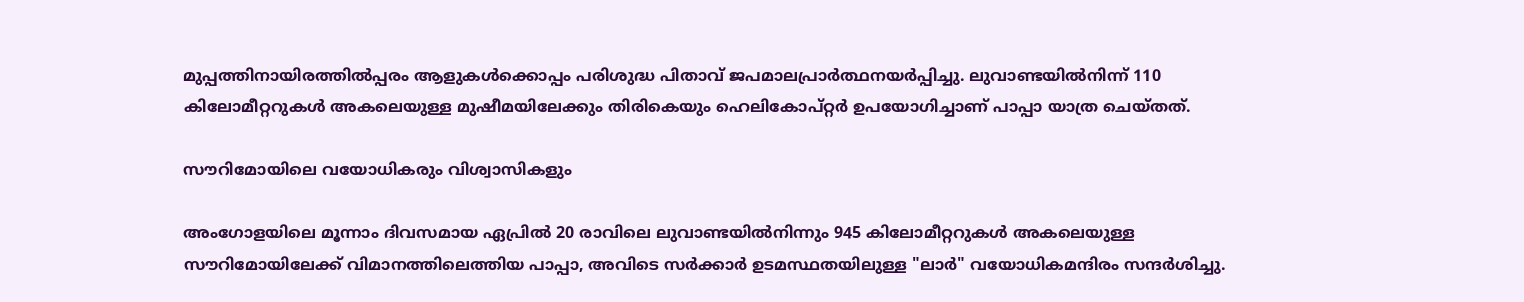മുപ്പത്തിനായിരത്തിൽപ്പരം ആളുകൾക്കൊപ്പം പരിശുദ്ധ പിതാവ് ജപമാലപ്രാർത്ഥനയർപ്പിച്ചു. ലുവാണ്ടയിൽനിന്ന് 110 കിലോമീറ്ററുകൾ അകലെയുള്ള മുഷീമയിലേക്കും തിരികെയും ഹെലികോപ്റ്റർ ഉപയോഗിച്ചാണ് പാപ്പാ യാത്ര ചെയ്തത്.

സൗറിമോയിലെ വയോധികരും വിശ്വാസികളും

അംഗോളയിലെ മൂന്നാം ദിവസമായ ഏപ്രിൽ 20 രാവിലെ ലുവാണ്ടയിൽനിന്നും 945 കിലോമീറ്ററുകൾ അകലെയുള്ള സൗറിമോയിലേക്ക് വിമാനത്തിലെത്തിയ പാപ്പാ, അവിടെ സർക്കാർ ഉടമസ്ഥതയിലുള്ള "ലാർ" വയോധികമന്ദിരം സന്ദർശിച്ചു.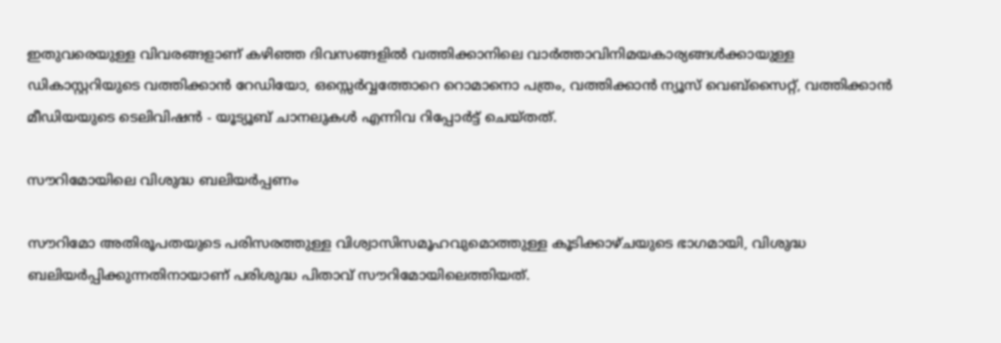ഇതുവരെയുള്ള വിവരങ്ങളാണ് കഴിഞ്ഞ ദിവസങ്ങളിൽ വത്തിക്കാനിലെ വാർത്താവിനിമയകാര്യങ്ങൾക്കായുള്ള ഡികാസ്റ്ററിയുടെ വത്തിക്കാൻ റേഡിയോ, ഒസ്സെർവ്വത്തോറെ റൊമാനൊ പത്രം, വത്തിക്കാൻ ന്യൂസ് വെബ്‌സൈറ്റ്, വത്തിക്കാൻ മീഡിയയുടെ ടെലിവിഷൻ - യൂട്യൂബ് ചാനലുകൾ എന്നിവ റിപ്പോർട്ട് ചെയ്തത്.

സൗറിമോയിലെ വിശുദ്ധ ബലിയർപ്പണം

സൗറിമോ അതിരൂപതയുടെ പരിസരത്തുള്ള വിശ്വാസിസമൂഹവുമൊത്തുള്ള കൂടിക്കാഴ്ചയുടെ ഭാഗമായി, വിശുദ്ധ ബലിയർപ്പിക്കുന്നതിനായാണ് പരിശുദ്ധ പിതാവ് സൗറിമോയിലെത്തിയത്.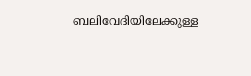ബലിവേദിയിലേക്കുള്ള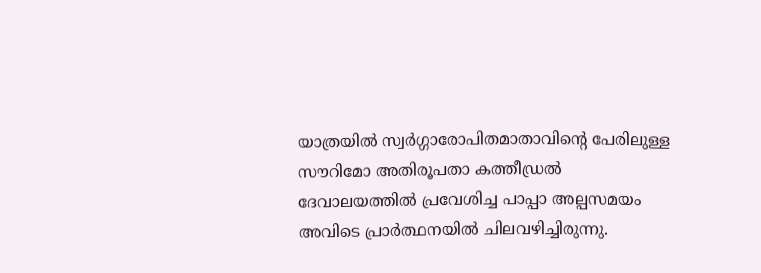യാത്രയിൽ സ്വർഗ്ഗാരോപിതമാതാവിന്റെ പേരിലുള്ള സൗറിമോ അതിരൂപതാ കത്തീഡ്രൽ ദേവാലയത്തിൽ പ്രവേശിച്ച പാപ്പാ അല്പസമയം അവിടെ പ്രാർത്ഥനയിൽ ചിലവഴിച്ചിരുന്നു.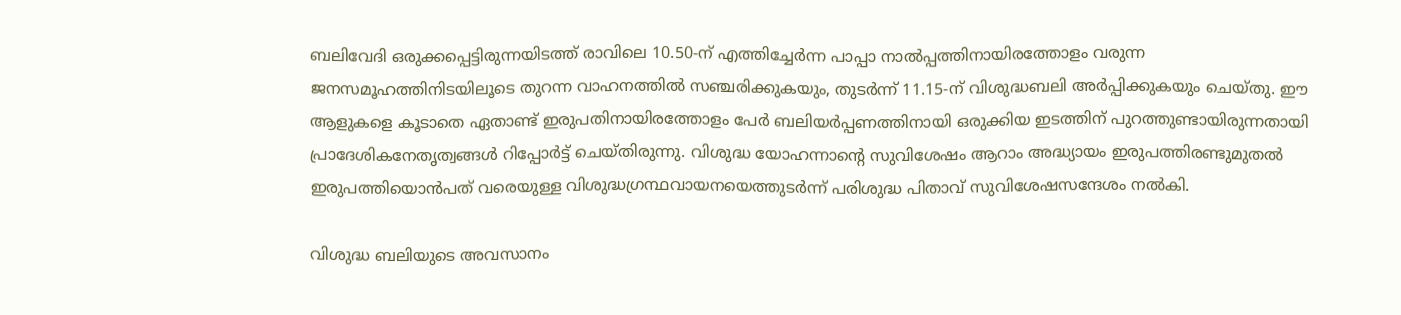ബലിവേദി ഒരുക്കപ്പെട്ടിരുന്നയിടത്ത് രാവിലെ 10.50-ന് എത്തിച്ചേർന്ന പാപ്പാ നാൽപ്പത്തിനായിരത്തോളം വരുന്ന ജനസമൂഹത്തിനിടയിലൂടെ തുറന്ന വാഹനത്തിൽ സഞ്ചരിക്കുകയും, തുടർന്ന് 11.15-ന് വിശുദ്ധബലി അർപ്പിക്കുകയും ചെയ്തു. ഈ ആളുകളെ കൂടാതെ ഏതാണ്ട് ഇരുപതിനായിരത്തോളം പേർ ബലിയർപ്പണത്തിനായി ഒരുക്കിയ ഇടത്തിന് പുറത്തുണ്ടായിരുന്നതായി പ്രാദേശികനേതൃത്വങ്ങൾ റിപ്പോർട്ട് ചെയ്തിരുന്നു. വിശുദ്ധ യോഹന്നാന്റെ സുവിശേഷം ആറാം അദ്ധ്യായം ഇരുപത്തിരണ്ടുമുതൽ ഇരുപത്തിയൊൻപത് വരെയുള്ള വിശുദ്ധഗ്രന്ഥവായനയെത്തുടർന്ന് പരിശുദ്ധ പിതാവ് സുവിശേഷസന്ദേശം നൽകി.

വിശുദ്ധ ബലിയുടെ അവസാനം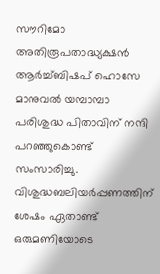സൗറിമോ അതിരൂപതാദ്ധ്യക്ഷൻ ആർച്ച്ബിഷപ് ഹൊസേ മാനുവൽ യമ്പാമ്പാ പരിശുദ്ധ പിതാവിന് നന്ദി പറഞ്ഞുകൊണ്ട് സംസാരിച്ചു. വിശുദ്ധബലിയർപ്പണത്തിന് ശേഷം ഏതാണ്ട് ഒരുമണിയോടെ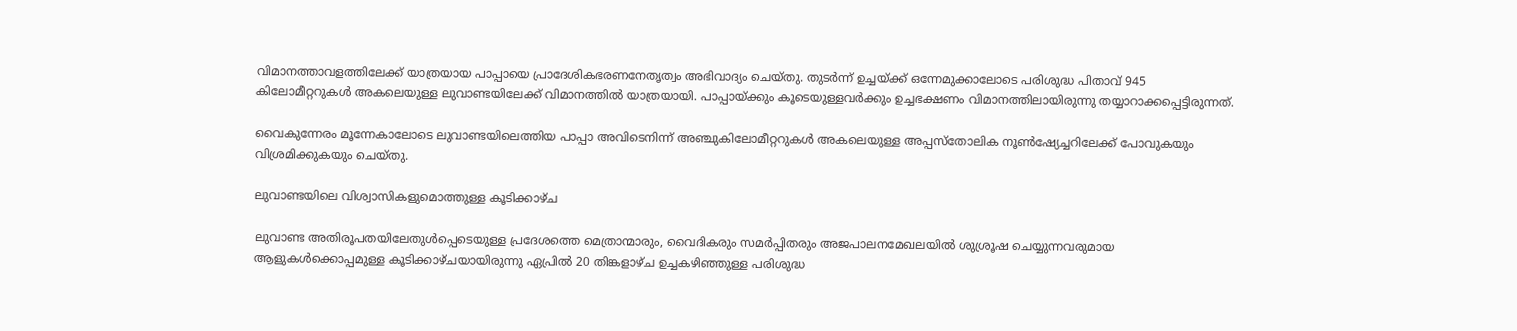വിമാനത്താവളത്തിലേക്ക് യാത്രയായ പാപ്പായെ പ്രാദേശികഭരണനേതൃത്വം അഭിവാദ്യം ചെയ്തു. തുടർന്ന് ഉച്ചയ്ക്ക് ഒന്നേമുക്കാലോടെ പരിശുദ്ധ പിതാവ് 945 കിലോമീറ്ററുകൾ അകലെയുള്ള ലുവാണ്ടയിലേക്ക് വിമാനത്തിൽ യാത്രയായി. പാപ്പായ്ക്കും കൂടെയുള്ളവർക്കും ഉച്ചഭക്ഷണം വിമാനത്തിലായിരുന്നു തയ്യാറാക്കപ്പെട്ടിരുന്നത്.

വൈകുന്നേരം മൂന്നേകാലോടെ ലുവാണ്ടയിലെത്തിയ പാപ്പാ അവിടെനിന്ന് അഞ്ചുകിലോമീറ്ററുകൾ അകലെയുള്ള അപ്പസ്തോലിക നൂൺഷ്യേച്ചറിലേക്ക് പോവുകയും വിശ്രമിക്കുകയും ചെയ്തു.

ലുവാണ്ടയിലെ വിശ്വാസികളുമൊത്തുള്ള കൂടിക്കാഴ്ച

ലുവാണ്ട അതിരൂപതയിലേതുൾപ്പെടെയുള്ള പ്രദേശത്തെ മെത്രാന്മാരും, വൈദികരും സമർപ്പിതരും അജപാലനമേഖലയിൽ ശുശ്രൂഷ ചെയ്യുന്നവരുമായ ആളുകൾക്കൊപ്പമുള്ള കൂടിക്കാഴ്ചയായിരുന്നു ഏപ്രിൽ 20 തിങ്കളാഴ്ച ഉച്ചകഴിഞ്ഞുള്ള പരിശുദ്ധ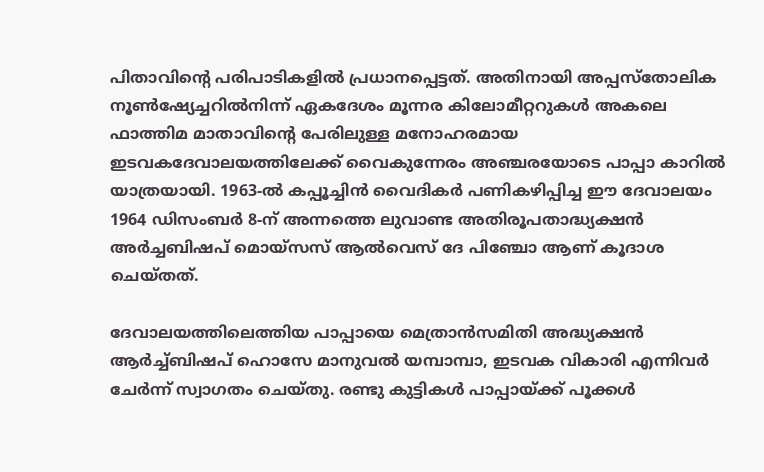പിതാവിന്റെ പരിപാടികളിൽ പ്രധാനപ്പെട്ടത്. അതിനായി അപ്പസ്തോലിക നൂൺഷ്യേച്ചറിൽനിന്ന് ഏകദേശം മൂന്നര കിലോമീറ്ററുകൾ അകലെ ഫാത്തിമ മാതാവിന്റെ പേരിലുള്ള മനോഹരമായ ഇടവകദേവാലയത്തിലേക്ക് വൈകുന്നേരം അഞ്ചരയോടെ പാപ്പാ കാറിൽ യാത്രയായി. 1963-ൽ കപ്പൂച്ചിൻ വൈദികർ പണികഴിപ്പിച്ച ഈ ദേവാലയം 1964 ഡിസംബർ 8-ന് അന്നത്തെ ലുവാണ്ട അതിരൂപതാദ്ധ്യക്ഷൻ അർച്ചബിഷപ് മൊയ്‌സസ് ആൽവെസ് ദേ പിഞ്ചോ ആണ് കൂദാശ ചെയ്‌തത്‌.

ദേവാലയത്തിലെത്തിയ പാപ്പായെ മെത്രാൻസമിതി അദ്ധ്യക്ഷൻ ആർച്ച്ബിഷപ് ഹൊസേ മാനുവൽ യമ്പാമ്പാ, ഇടവക വികാരി എന്നിവർ ചേർന്ന് സ്വാഗതം ചെയ്തു. രണ്ടു കുട്ടികൾ പാപ്പായ്ക്ക് പൂക്കൾ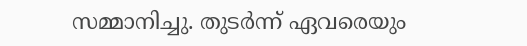സമ്മാനിച്ചു. തുടർന്ന് ഏവരെയും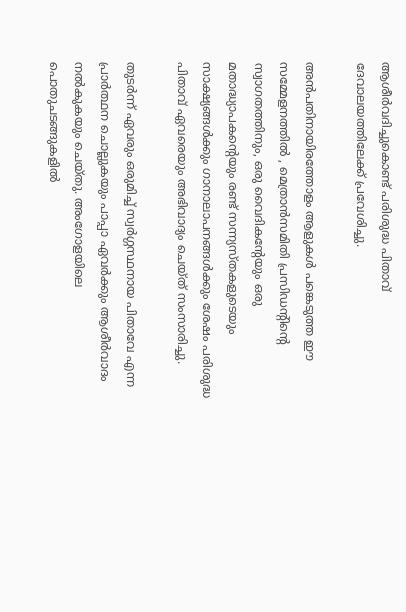ആശീർവദിച്ചുകൊണ്ട് പരിശുദ്ധ പിതാവ് ദേവാലയത്തിലേക്ക് പ്രവേശിച്ചു.

അൻപതിനായിരത്തോളം ആളുകൾ പങ്കെടുത്ത ഈ സമ്മേളനത്തിൽ , മെത്രാൻസമിതി പ്രസിഡന്റിന്റെ സ്വാഗതത്തിനും, ഒരു വൈദികന്റേയും ഒരു മതാദ്ധ്യാപകന്റെയും രണ്ട് സന്ന്യസ്‌തകളുടെയും സാക്ഷ്യങ്ങൾക്കും ഗാനാലാപനങ്ങൾക്കും ശേഷം പരിശുദ്ധ പിതാവ് ഏവരെയും അഭിവാദ്യം ചെയ്‌ത്‌ സംസാരിച്ചു.

തുടർന്ന് ഏവരും ഒരുമിച്ച് സ്വർഗ്ഗസ്ഥനായ പിതാവേ എന്ന പ്രാർത്ഥന ചൊല്ലുകയും പാപ്പാ ഏവർക്കും ആശീർവാദം നൽകുകയും ചെയ്തു. അംഗോളയിലെ പൊതുചടങ്ങുകളിൽ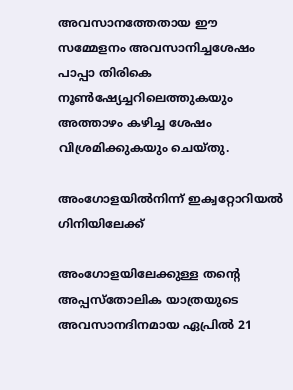അവസാനത്തേതായ ഈ സമ്മേളനം അവസാനിച്ചശേഷം പാപ്പാ തിരികെ നൂൺഷ്യേച്ചറിലെത്തുകയും അത്താഴം കഴിച്ച ശേഷം വിശ്രമിക്കുകയും ചെയ്‌തു.

അംഗോളയിൽനിന്ന് ഇക്വറ്റോറിയൽ ഗിനിയിലേക്ക്

അംഗോളയിലേക്കുള്ള തന്റെ അപ്പസ്തോലിക യാത്രയുടെ അവസാനദിനമായ ഏപ്രിൽ 21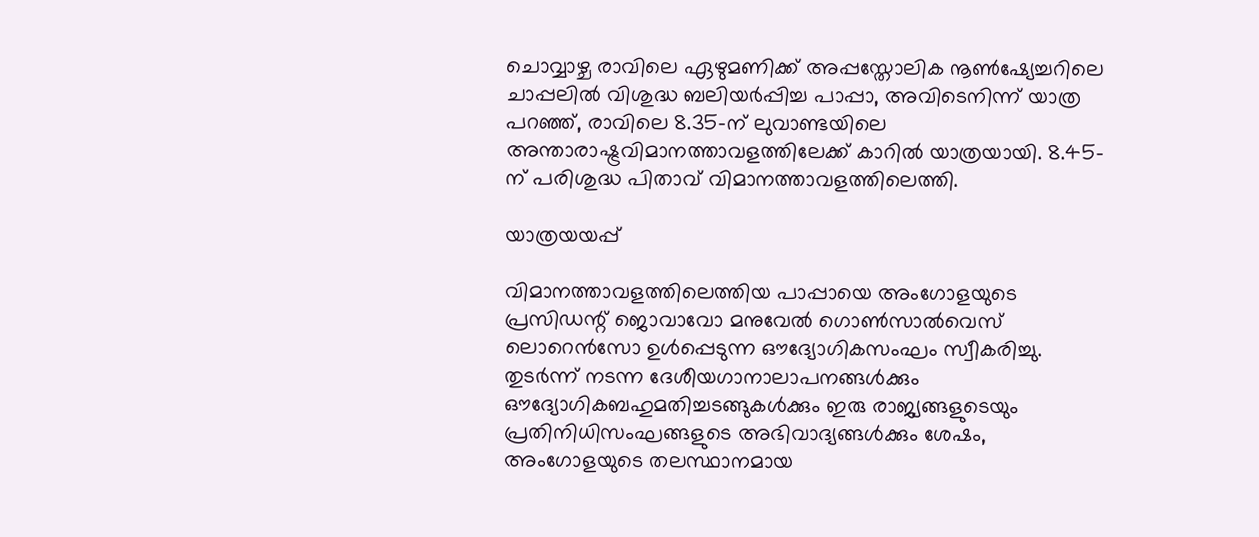ചൊവ്വാഴ്ച രാവിലെ ഏഴുമണിക്ക് അപ്പസ്തോലിക നൂൺഷ്യേച്ചറിലെ ചാപ്പലിൽ വിശുദ്ധ ബലിയർപ്പിച്ച പാപ്പാ, അവിടെനിന്ന് യാത്ര പറഞ്ഞ്, രാവിലെ 8.35-ന് ലുവാണ്ടയിലെ അന്താരാഷ്ട്രവിമാനത്താവളത്തിലേക്ക് കാറിൽ യാത്രയായി. 8.45-ന് പരിശുദ്ധ പിതാവ് വിമാനത്താവളത്തിലെത്തി.

യാത്രയയപ്പ്

വിമാനത്താവളത്തിലെത്തിയ പാപ്പായെ അംഗോളയുടെ പ്രസിഡന്റ് ജൊവാവോ മനുവേൽ ഗൊൺസാൽവെസ് ലൊറെൻസോ ഉൾപ്പെടുന്ന ഔദ്യോഗികസംഘം സ്വീകരിച്ചു. തുടർന്ന് നടന്ന ദേശീയഗാനാലാപനങ്ങൾക്കും ഔദ്യോഗികബഹുമതിച്ചടങ്ങുകൾക്കും ഇരു രാജ്യങ്ങളുടെയും പ്രതിനിധിസംഘങ്ങളുടെ അഭിവാദ്യങ്ങൾക്കും ശേഷം, അംഗോളയുടെ തലസ്ഥാനമായ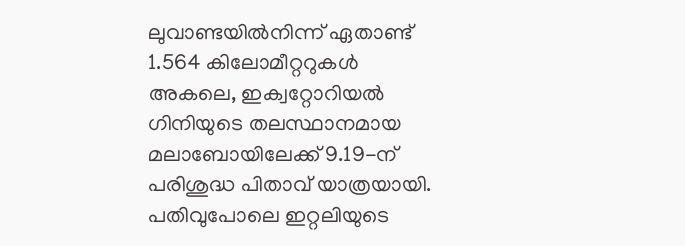ലുവാണ്ടയിൽനിന്ന് ഏതാണ്ട് 1.564 കിലോമീറ്ററുകൾ അകലെ, ഇക്വറ്റോറിയൽ ഗിനിയുടെ തലസ്ഥാനമായ മലാബോയിലേക്ക് 9.19-ന് പരിശുദ്ധ പിതാവ് യാത്രയായി. പതിവുപോലെ ഇറ്റലിയുടെ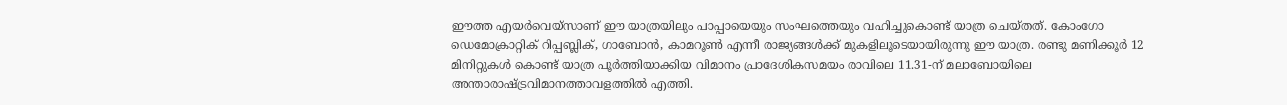ഈത്ത എയർവെയ്‌സാണ് ഈ യാത്രയിലും പാപ്പായെയും സംഘത്തെയും വഹിച്ചുകൊണ്ട് യാത്ര ചെയ്തത്. കോംഗോ ഡെമോക്രാറ്റിക്‌ റിപ്പബ്ലിക്, ഗാബോൻ, കാമറൂൺ എന്നീ രാജ്യങ്ങൾക്ക് മുകളിലൂടെയായിരുന്നു ഈ യാത്ര. രണ്ടു മണിക്കൂർ 12 മിനിറ്റുകൾ കൊണ്ട് യാത്ര പൂർത്തിയാക്കിയ വിമാനം പ്രാദേശികസമയം രാവിലെ 11.31-ന് മലാബോയിലെ അന്താരാഷ്ട്രവിമാനത്താവളത്തിൽ എത്തി.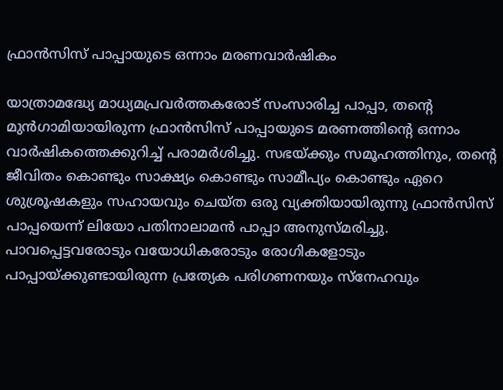ഫ്രാൻസിസ് പാപ്പായുടെ ഒന്നാം മരണവാർഷികം

യാത്രാമദ്ധ്യേ മാധ്യമപ്രവർത്തകരോട് സംസാരിച്ച പാപ്പാ, തന്റെ മുൻഗാമിയായിരുന്ന ഫ്രാൻസിസ് പാപ്പായുടെ മരണത്തിന്റെ ഒന്നാം വാർഷികത്തെക്കുറിച്ച് പരാമർശിച്ചു. സഭയ്ക്കും സമൂഹത്തിനും, തന്റെ ജീവിതം കൊണ്ടും സാക്ഷ്യം കൊണ്ടും സാമീപ്യം കൊണ്ടും ഏറെ ശുശ്രൂഷകളും സഹായവും ചെയ്ത ഒരു വ്യക്തിയായിരുന്നു ഫ്രാൻസിസ് പാപ്പയെന്ന് ലിയോ പതിനാലാമൻ പാപ്പാ അനുസ്മരിച്ചു. പാവപ്പെട്ടവരോടും വയോധികരോടും രോഗികളോടും പാപ്പായ്ക്കുണ്ടായിരുന്ന പ്രത്യേക പരിഗണനയും സ്നേഹവും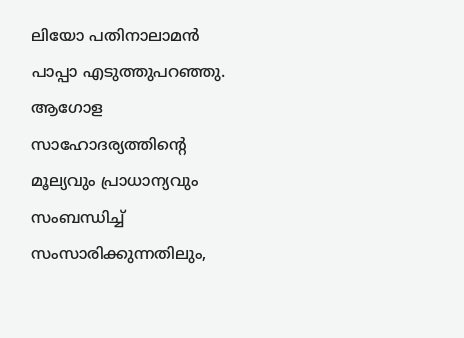ലിയോ പതിനാലാമൻ പാപ്പാ എടുത്തുപറഞ്ഞു. ആഗോള സാഹോദര്യത്തിന്റെ മൂല്യവും പ്രാധാന്യവും സംബന്ധിച്ച് സംസാരിക്കുന്നതിലും,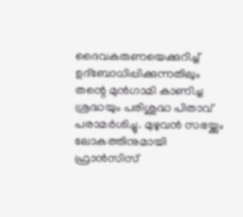ദൈവകരുണയെക്കുറിച്ച് ഉദ്ബോധിപ്പിക്കുന്നതിലും തന്റെ മുൻഗാമി കാണിച്ച ശ്രദ്ധയും പരിശുദ്ധ പിതാവ് പരാമർശിച്ചു. മുഴുവൻ സഭയ്ക്കും ലോകത്തിനുമായി ഫ്രാൻസിസ്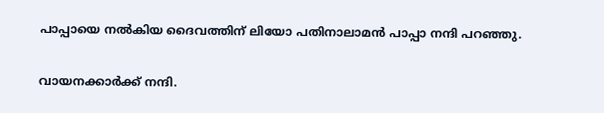പാപ്പായെ നൽകിയ ദൈവത്തിന് ലിയോ പതിനാലാമൻ പാപ്പാ നന്ദി പറഞ്ഞു.

വായനക്കാർക്ക് നന്ദി.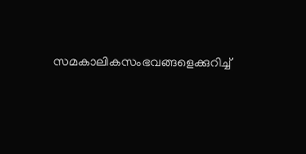സമകാലികസംഭവങ്ങളെക്കുറിച്ച്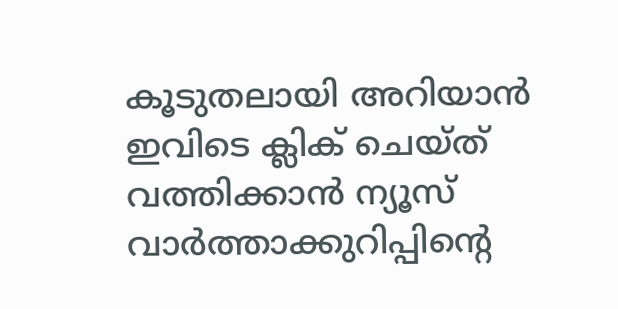കൂടുതലായി അറിയാൻ ഇവിടെ ക്ലിക് ചെയ്‌ത്‌ വത്തിക്കാൻ ന്യൂസ് വാർത്താക്കുറിപ്പിന്റെ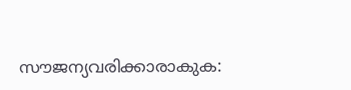സൗജന്യവരിക്കാരാകുക: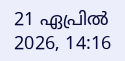21 ഏപ്രിൽ 2026, 14:16